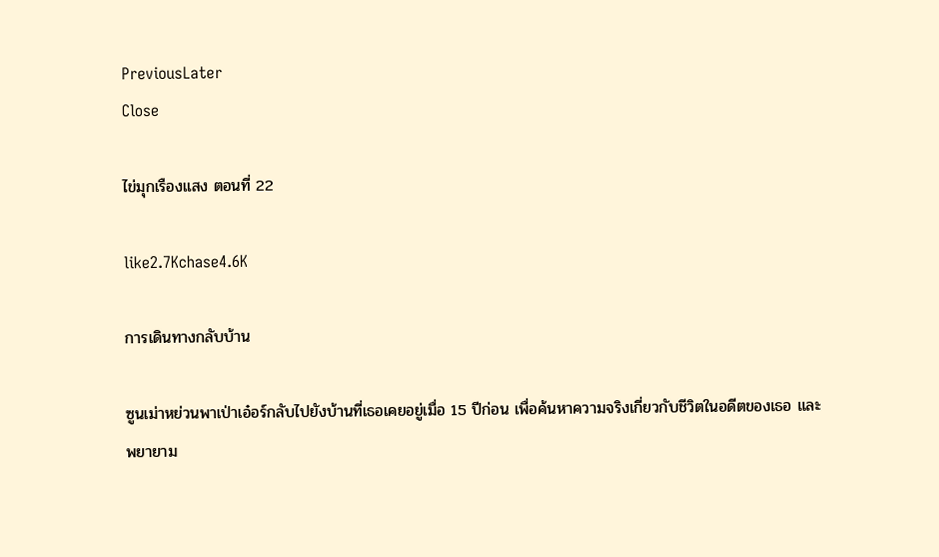PreviousLater
Close

ไข่มุกเรืองแสง ตอนที่ 22

like2.7Kchase4.6K

การเดินทางกลับบ้าน

ซูนเม่าหย่วนพาเป่าเอ๋อร์กลับไปยังบ้านที่เธอเคยอยู่เมื่อ 15 ปีก่อน เพื่อค้นหาความจริงเกี่ยวกับชีวิตในอดีตของเธอ และพยายาม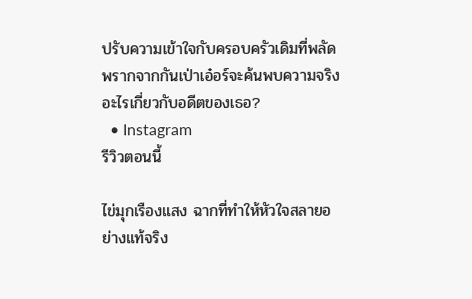ปรับความเข้าใจกับครอบครัวเดิมที่พลัดพรากจากกันเป่าเอ๋อร์จะค้นพบความจริงอะไรเกี่ยวกับอดีตของเธอ?
  • Instagram
รีวิวตอนนี้

ไข่มุกเรืองแสง ฉากที่ทำให้หัวใจสลายอย่างแท้จริง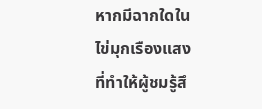หากมีฉากใดใน ไข่มุกเรืองแสง ที่ทำให้ผู้ชมรู้สึ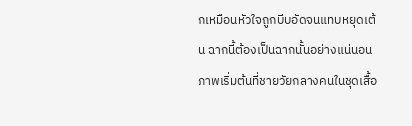กเหมือนหัวใจถูกบีบอัดจนแทบหยุดเต้น ฉากนี้ต้องเป็นฉากนั้นอย่างแน่นอน ภาพเริ่มต้นที่ชายวัยกลางคนในชุดเสื้อ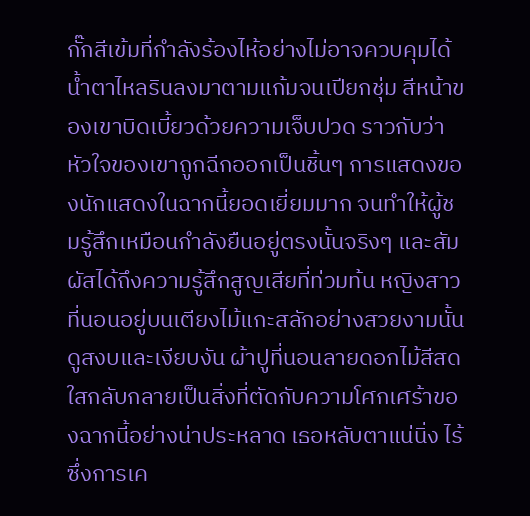กั๊กสีเข้มที่กำลังร้องไห้อย่างไม่อาจควบคุมได้ น้ำตาไหลรินลงมาตามแก้มจนเปียกชุ่ม สีหน้าของเขาบิดเบี้ยวด้วยความเจ็บปวด ราวกับว่าหัวใจของเขาถูกฉีกออกเป็นชิ้นๆ การแสดงของนักแสดงในฉากนี้ยอดเยี่ยมมาก จนทำให้ผู้ชมรู้สึกเหมือนกำลังยืนอยู่ตรงนั้นจริงๆ และสัมผัสได้ถึงความรู้สึกสูญเสียที่ท่วมท้น หญิงสาวที่นอนอยู่บนเตียงไม้แกะสลักอย่างสวยงามนั้น ดูสงบและเงียบงัน ผ้าปูที่นอนลายดอกไม้สีสดใสกลับกลายเป็นสิ่งที่ตัดกับความโศกเศร้าของฉากนี้อย่างน่าประหลาด เธอหลับตาแน่นิ่ง ไร้ซึ่งการเค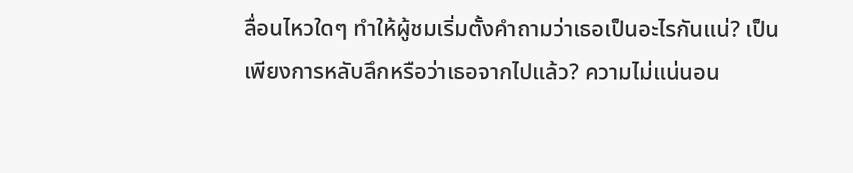ลื่อนไหวใดๆ ทำให้ผู้ชมเริ่มตั้งคำถามว่าเธอเป็นอะไรกันแน่? เป็นเพียงการหลับลึกหรือว่าเธอจากไปแล้ว? ความไม่แน่นอน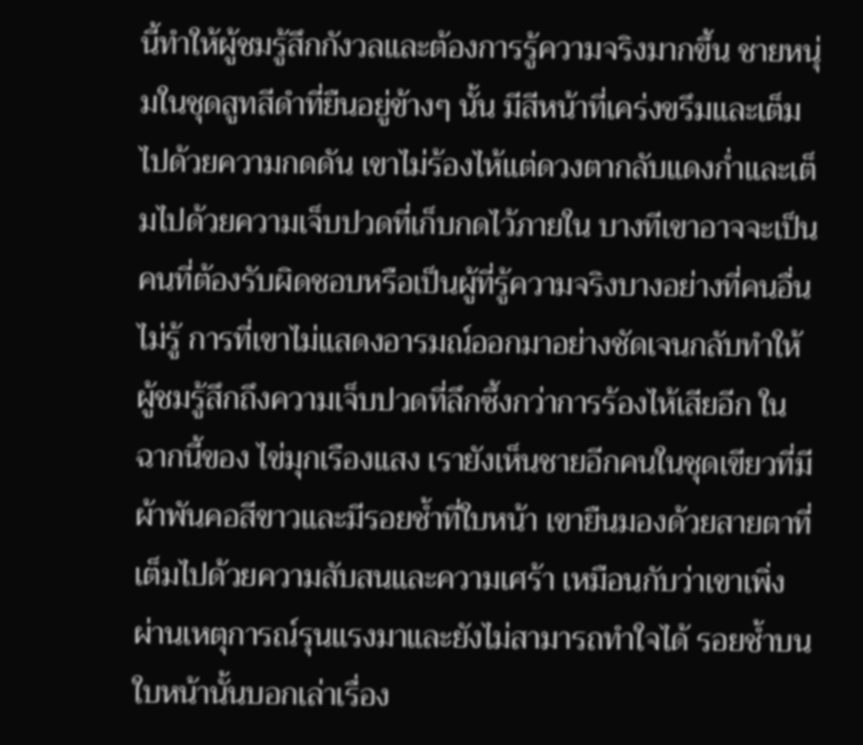นี้ทำให้ผู้ชมรู้สึกกังวลและต้องการรู้ความจริงมากขึ้น ชายหนุ่มในชุดสูทสีดำที่ยืนอยู่ข้างๆ นั้น มีสีหน้าที่เคร่งขรึมและเต็มไปด้วยความกดดัน เขาไม่ร้องไห้แต่ดวงตากลับแดงก่ำและเต็มไปด้วยความเจ็บปวดที่เก็บกดไว้ภายใน บางทีเขาอาจจะเป็นคนที่ต้องรับผิดชอบหรือเป็นผู้ที่รู้ความจริงบางอย่างที่คนอื่นไม่รู้ การที่เขาไม่แสดงอารมณ์ออกมาอย่างชัดเจนกลับทำให้ผู้ชมรู้สึกถึงความเจ็บปวดที่ลึกซึ้งกว่าการร้องไห้เสียอีก ในฉากนี้ของ ไข่มุกเรืองแสง เรายังเห็นชายอีกคนในชุดเขียวที่มีผ้าพันคอสีขาวและมีรอยช้ำที่ใบหน้า เขายืนมองด้วยสายตาที่เต็มไปด้วยความสับสนและความเศร้า เหมือนกับว่าเขาเพิ่งผ่านเหตุการณ์รุนแรงมาและยังไม่สามารถทำใจได้ รอยช้ำบนใบหน้านั้นบอกเล่าเรื่อง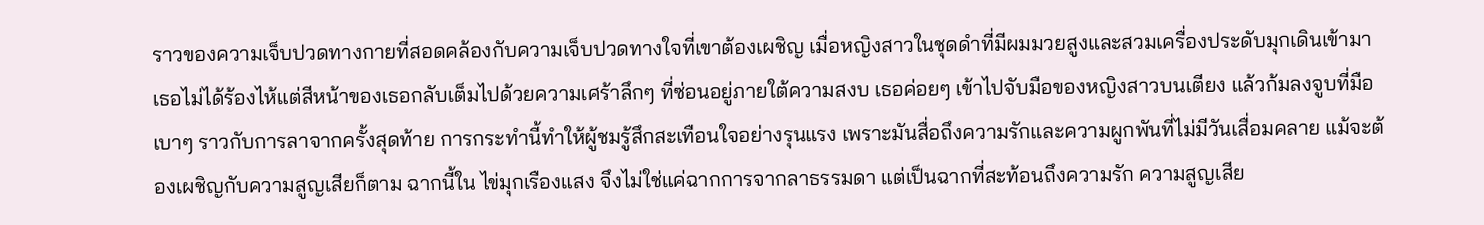ราวของความเจ็บปวดทางกายที่สอดคล้องกับความเจ็บปวดทางใจที่เขาต้องเผชิญ เมื่อหญิงสาวในชุดดำที่มีผมมวยสูงและสวมเครื่องประดับมุกเดินเข้ามา เธอไม่ได้ร้องไห้แต่สีหน้าของเธอกลับเต็มไปด้วยความเศร้าลึกๆ ที่ซ่อนอยู่ภายใต้ความสงบ เธอค่อยๆ เข้าไปจับมือของหญิงสาวบนเตียง แล้วก้มลงจูบที่มือเบาๆ ราวกับการลาจากครั้งสุดท้าย การกระทำนี้ทำให้ผู้ชมรู้สึกสะเทือนใจอย่างรุนแรง เพราะมันสื่อถึงความรักและความผูกพันที่ไม่มีวันเสื่อมคลาย แม้จะต้องเผชิญกับความสูญเสียก็ตาม ฉากนี้ใน ไข่มุกเรืองแสง จึงไม่ใช่แค่ฉากการจากลาธรรมดา แต่เป็นฉากที่สะท้อนถึงความรัก ความสูญเสีย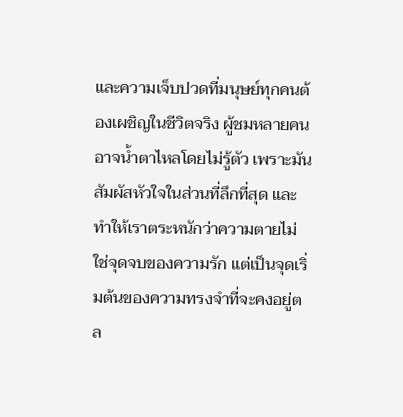และความเจ็บปวดที่มนุษย์ทุกคนต้องเผชิญในชีวิตจริง ผู้ชมหลายคนอาจน้ำตาไหลโดยไม่รู้ตัว เพราะมันสัมผัสหัวใจในส่วนที่ลึกที่สุด และทำให้เราตระหนักว่าความตายไม่ใช่จุดจบของความรัก แต่เป็นจุดเริ่มต้นของความทรงจำที่จะคงอยู่ตล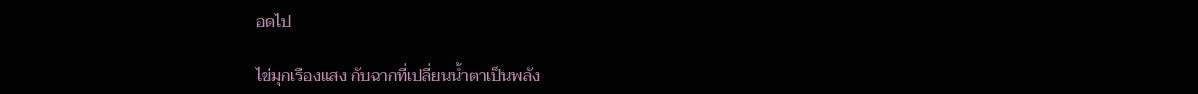อดไป

ไข่มุกเรืองแสง กับฉากที่เปลี่ยนน้ำตาเป็นพลัง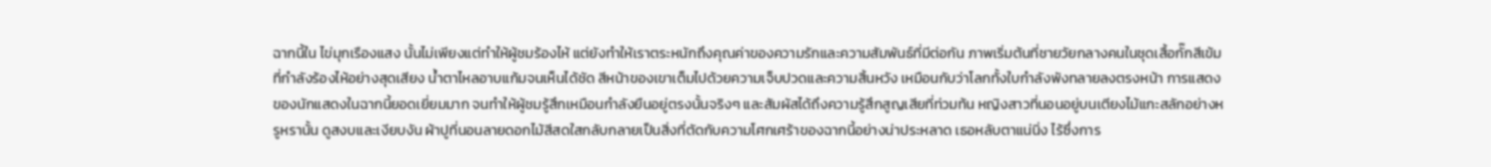ฉากนี้ใน ไข่มุกเรืองแสง นั้นไม่เพียงแต่ทำให้ผู้ชมร้องไห้ แต่ยังทำให้เราตระหนักถึงคุณค่าของความรักและความสัมพันธ์ที่มีต่อกัน ภาพเริ่มต้นที่ชายวัยกลางคนในชุดเสื้อกั๊กสีเข้มที่กำลังร้องไห้อย่างสุดเสียง น้ำตาไหลอาบแก้มจนเห็นได้ชัด สีหน้าของเขาเต็มไปด้วยความเจ็บปวดและความสิ้นหวัง เหมือนกับว่าโลกทั้งใบกำลังพังทลายลงตรงหน้า การแสดงของนักแสดงในฉากนี้ยอดเยี่ยมมาก จนทำให้ผู้ชมรู้สึกเหมือนกำลังยืนอยู่ตรงนั้นจริงๆ และสัมผัสได้ถึงความรู้สึกสูญเสียที่ท่วมท้น หญิงสาวที่นอนอยู่บนเตียงไม้แกะสลักอย่างหรูหรานั้น ดูสงบและเงียบงัน ผ้าปูที่นอนลายดอกไม้สีสดใสกลับกลายเป็นสิ่งที่ตัดกับความโศกเศร้าของฉากนี้อย่างน่าประหลาด เธอหลับตาแน่นิ่ง ไร้ซึ่งการ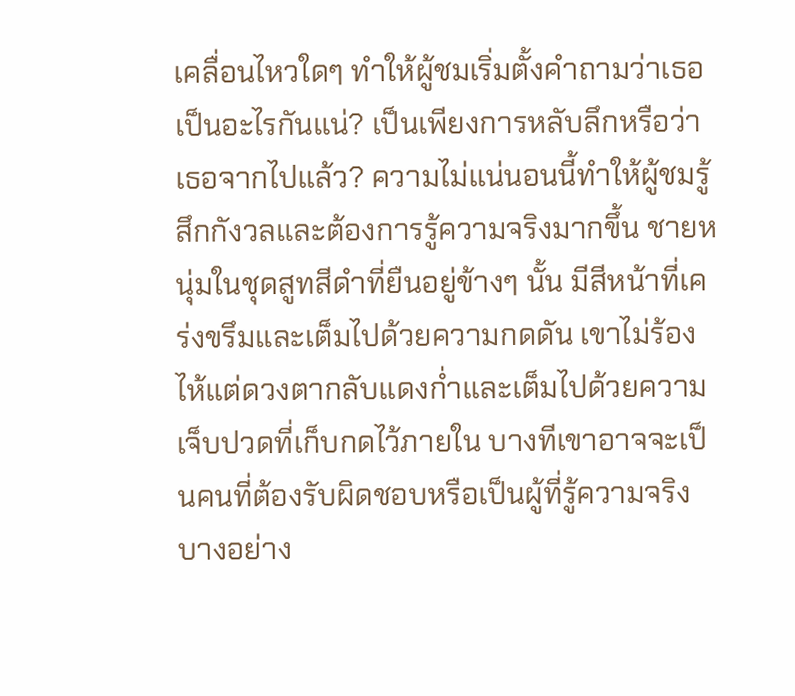เคลื่อนไหวใดๆ ทำให้ผู้ชมเริ่มตั้งคำถามว่าเธอเป็นอะไรกันแน่? เป็นเพียงการหลับลึกหรือว่าเธอจากไปแล้ว? ความไม่แน่นอนนี้ทำให้ผู้ชมรู้สึกกังวลและต้องการรู้ความจริงมากขึ้น ชายหนุ่มในชุดสูทสีดำที่ยืนอยู่ข้างๆ นั้น มีสีหน้าที่เคร่งขรึมและเต็มไปด้วยความกดดัน เขาไม่ร้องไห้แต่ดวงตากลับแดงก่ำและเต็มไปด้วยความเจ็บปวดที่เก็บกดไว้ภายใน บางทีเขาอาจจะเป็นคนที่ต้องรับผิดชอบหรือเป็นผู้ที่รู้ความจริงบางอย่าง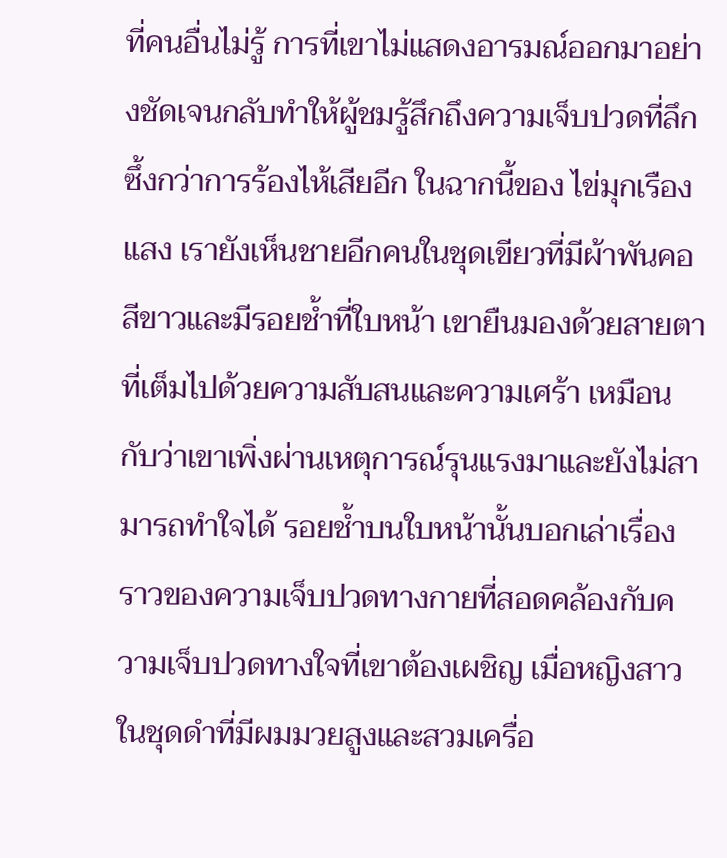ที่คนอื่นไม่รู้ การที่เขาไม่แสดงอารมณ์ออกมาอย่างชัดเจนกลับทำให้ผู้ชมรู้สึกถึงความเจ็บปวดที่ลึกซึ้งกว่าการร้องไห้เสียอีก ในฉากนี้ของ ไข่มุกเรืองแสง เรายังเห็นชายอีกคนในชุดเขียวที่มีผ้าพันคอสีขาวและมีรอยช้ำที่ใบหน้า เขายืนมองด้วยสายตาที่เต็มไปด้วยความสับสนและความเศร้า เหมือนกับว่าเขาเพิ่งผ่านเหตุการณ์รุนแรงมาและยังไม่สามารถทำใจได้ รอยช้ำบนใบหน้านั้นบอกเล่าเรื่องราวของความเจ็บปวดทางกายที่สอดคล้องกับความเจ็บปวดทางใจที่เขาต้องเผชิญ เมื่อหญิงสาวในชุดดำที่มีผมมวยสูงและสวมเครื่อ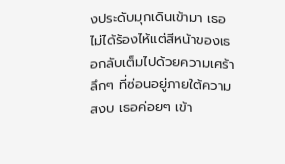งประดับมุกเดินเข้ามา เธอไม่ได้ร้องไห้แต่สีหน้าของเธอกลับเต็มไปด้วยความเศร้าลึกๆ ที่ซ่อนอยู่ภายใต้ความสงบ เธอค่อยๆ เข้า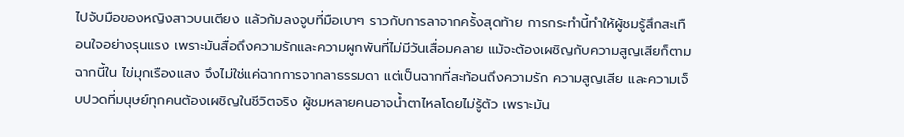ไปจับมือของหญิงสาวบนเตียง แล้วก้มลงจูบที่มือเบาๆ ราวกับการลาจากครั้งสุดท้าย การกระทำนี้ทำให้ผู้ชมรู้สึกสะเทือนใจอย่างรุนแรง เพราะมันสื่อถึงความรักและความผูกพันที่ไม่มีวันเสื่อมคลาย แม้จะต้องเผชิญกับความสูญเสียก็ตาม ฉากนี้ใน ไข่มุกเรืองแสง จึงไม่ใช่แค่ฉากการจากลาธรรมดา แต่เป็นฉากที่สะท้อนถึงความรัก ความสูญเสีย และความเจ็บปวดที่มนุษย์ทุกคนต้องเผชิญในชีวิตจริง ผู้ชมหลายคนอาจน้ำตาไหลโดยไม่รู้ตัว เพราะมัน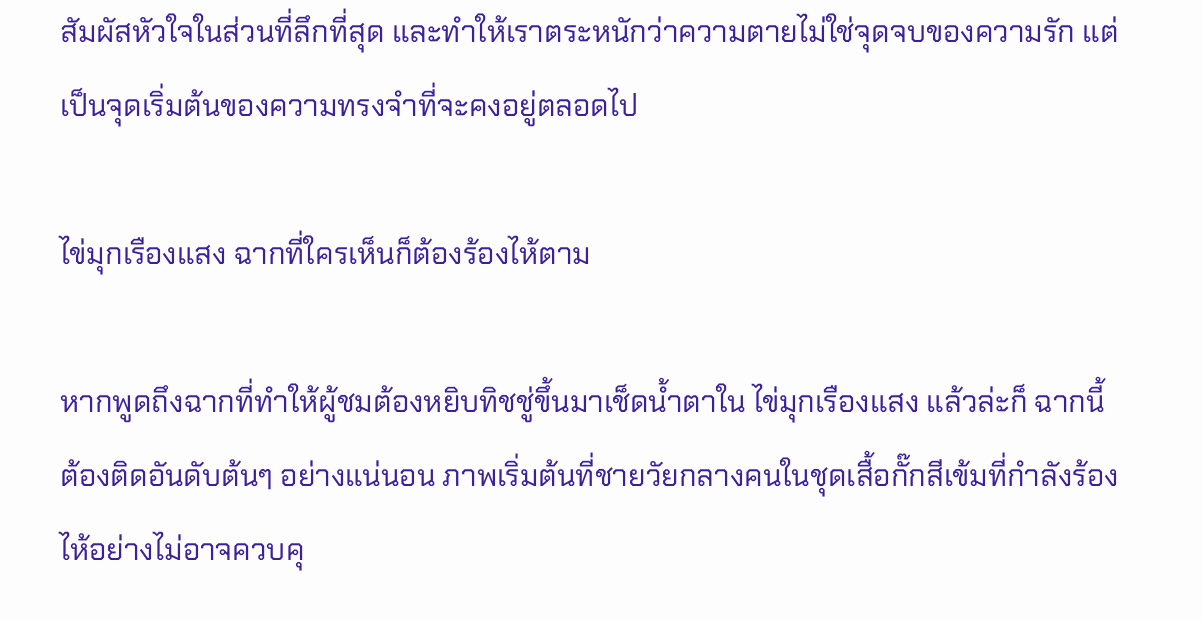สัมผัสหัวใจในส่วนที่ลึกที่สุด และทำให้เราตระหนักว่าความตายไม่ใช่จุดจบของความรัก แต่เป็นจุดเริ่มต้นของความทรงจำที่จะคงอยู่ตลอดไป

ไข่มุกเรืองแสง ฉากที่ใครเห็นก็ต้องร้องไห้ตาม

หากพูดถึงฉากที่ทำให้ผู้ชมต้องหยิบทิชชู่ขึ้นมาเช็ดน้ำตาใน ไข่มุกเรืองแสง แล้วล่ะก็ ฉากนี้ต้องติดอันดับต้นๆ อย่างแน่นอน ภาพเริ่มต้นที่ชายวัยกลางคนในชุดเสื้อกั๊กสีเข้มที่กำลังร้องไห้อย่างไม่อาจควบคุ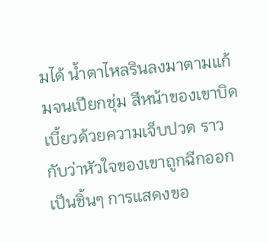มได้ น้ำตาไหลรินลงมาตามแก้มจนเปียกชุ่ม สีหน้าของเขาบิดเบี้ยวด้วยความเจ็บปวด ราวกับว่าหัวใจของเขาถูกฉีกออกเป็นชิ้นๆ การแสดงขอ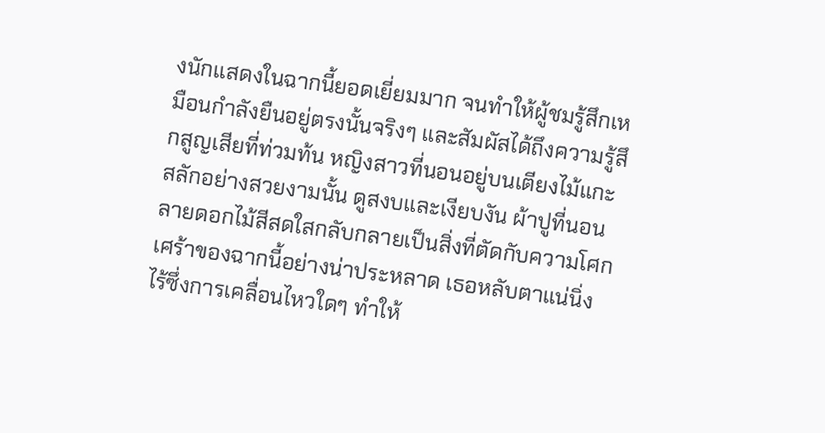งนักแสดงในฉากนี้ยอดเยี่ยมมาก จนทำให้ผู้ชมรู้สึกเหมือนกำลังยืนอยู่ตรงนั้นจริงๆ และสัมผัสได้ถึงความรู้สึกสูญเสียที่ท่วมท้น หญิงสาวที่นอนอยู่บนเตียงไม้แกะสลักอย่างสวยงามนั้น ดูสงบและเงียบงัน ผ้าปูที่นอนลายดอกไม้สีสดใสกลับกลายเป็นสิ่งที่ตัดกับความโศกเศร้าของฉากนี้อย่างน่าประหลาด เธอหลับตาแน่นิ่ง ไร้ซึ่งการเคลื่อนไหวใดๆ ทำให้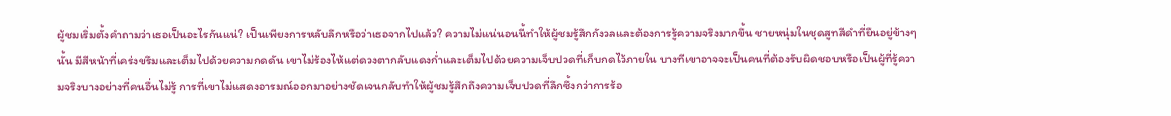ผู้ชมเริ่มตั้งคำถามว่าเธอเป็นอะไรกันแน่? เป็นเพียงการหลับลึกหรือว่าเธอจากไปแล้ว? ความไม่แน่นอนนี้ทำให้ผู้ชมรู้สึกกังวลและต้องการรู้ความจริงมากขึ้น ชายหนุ่มในชุดสูทสีดำที่ยืนอยู่ข้างๆ นั้น มีสีหน้าที่เคร่งขรึมและเต็มไปด้วยความกดดัน เขาไม่ร้องไห้แต่ดวงตากลับแดงก่ำและเต็มไปด้วยความเจ็บปวดที่เก็บกดไว้ภายใน บางทีเขาอาจจะเป็นคนที่ต้องรับผิดชอบหรือเป็นผู้ที่รู้ความจริงบางอย่างที่คนอื่นไม่รู้ การที่เขาไม่แสดงอารมณ์ออกมาอย่างชัดเจนกลับทำให้ผู้ชมรู้สึกถึงความเจ็บปวดที่ลึกซึ้งกว่าการร้อ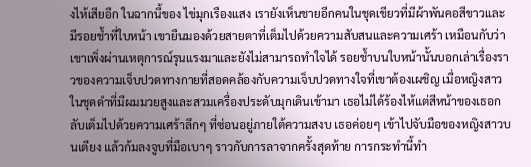งไห้เสียอีก ในฉากนี้ของ ไข่มุกเรืองแสง เรายังเห็นชายอีกคนในชุดเขียวที่มีผ้าพันคอสีขาวและมีรอยช้ำที่ใบหน้า เขายืนมองด้วยสายตาที่เต็มไปด้วยความสับสนและความเศร้า เหมือนกับว่าเขาเพิ่งผ่านเหตุการณ์รุนแรงมาและยังไม่สามารถทำใจได้ รอยช้ำบนใบหน้านั้นบอกเล่าเรื่องราวของความเจ็บปวดทางกายที่สอดคล้องกับความเจ็บปวดทางใจที่เขาต้องเผชิญ เมื่อหญิงสาวในชุดดำที่มีผมมวยสูงและสวมเครื่องประดับมุกเดินเข้ามา เธอไม่ได้ร้องไห้แต่สีหน้าของเธอกลับเต็มไปด้วยความเศร้าลึกๆ ที่ซ่อนอยู่ภายใต้ความสงบ เธอค่อยๆ เข้าไปจับมือของหญิงสาวบนเตียง แล้วก้มลงจูบที่มือเบาๆ ราวกับการลาจากครั้งสุดท้าย การกระทำนี้ทำ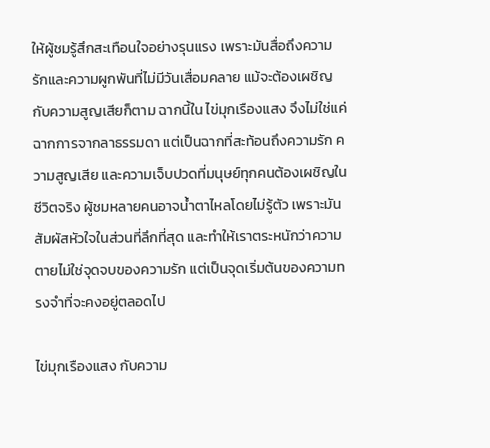ให้ผู้ชมรู้สึกสะเทือนใจอย่างรุนแรง เพราะมันสื่อถึงความรักและความผูกพันที่ไม่มีวันเสื่อมคลาย แม้จะต้องเผชิญกับความสูญเสียก็ตาม ฉากนี้ใน ไข่มุกเรืองแสง จึงไม่ใช่แค่ฉากการจากลาธรรมดา แต่เป็นฉากที่สะท้อนถึงความรัก ความสูญเสีย และความเจ็บปวดที่มนุษย์ทุกคนต้องเผชิญในชีวิตจริง ผู้ชมหลายคนอาจน้ำตาไหลโดยไม่รู้ตัว เพราะมันสัมผัสหัวใจในส่วนที่ลึกที่สุด และทำให้เราตระหนักว่าความตายไม่ใช่จุดจบของความรัก แต่เป็นจุดเริ่มต้นของความทรงจำที่จะคงอยู่ตลอดไป

ไข่มุกเรืองแสง กับความ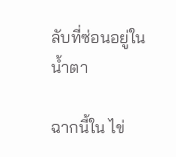ลับที่ซ่อนอยู่ในน้ำตา

ฉากนี้ใน ไข่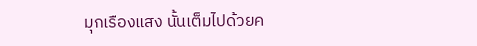มุกเรืองแสง นั้นเต็มไปด้วยค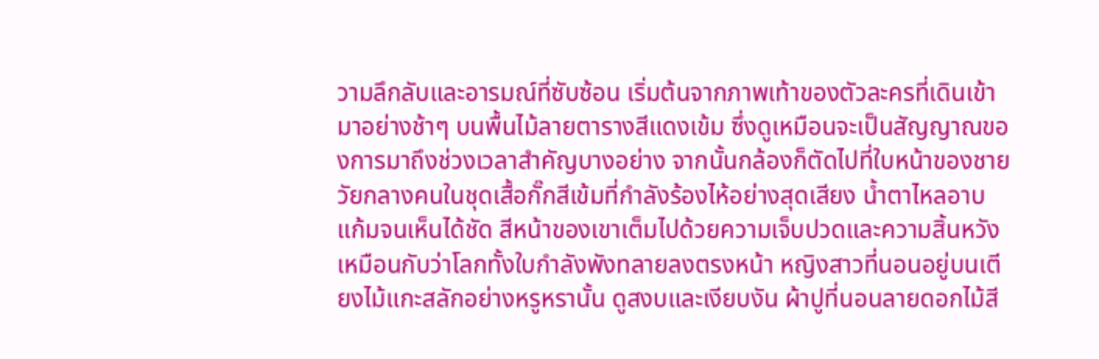วามลึกลับและอารมณ์ที่ซับซ้อน เริ่มต้นจากภาพเท้าของตัวละครที่เดินเข้ามาอย่างช้าๆ บนพื้นไม้ลายตารางสีแดงเข้ม ซึ่งดูเหมือนจะเป็นสัญญาณของการมาถึงช่วงเวลาสำคัญบางอย่าง จากนั้นกล้องก็ตัดไปที่ใบหน้าของชายวัยกลางคนในชุดเสื้อกั๊กสีเข้มที่กำลังร้องไห้อย่างสุดเสียง น้ำตาไหลอาบแก้มจนเห็นได้ชัด สีหน้าของเขาเต็มไปด้วยความเจ็บปวดและความสิ้นหวัง เหมือนกับว่าโลกทั้งใบกำลังพังทลายลงตรงหน้า หญิงสาวที่นอนอยู่บนเตียงไม้แกะสลักอย่างหรูหรานั้น ดูสงบและเงียบงัน ผ้าปูที่นอนลายดอกไม้สี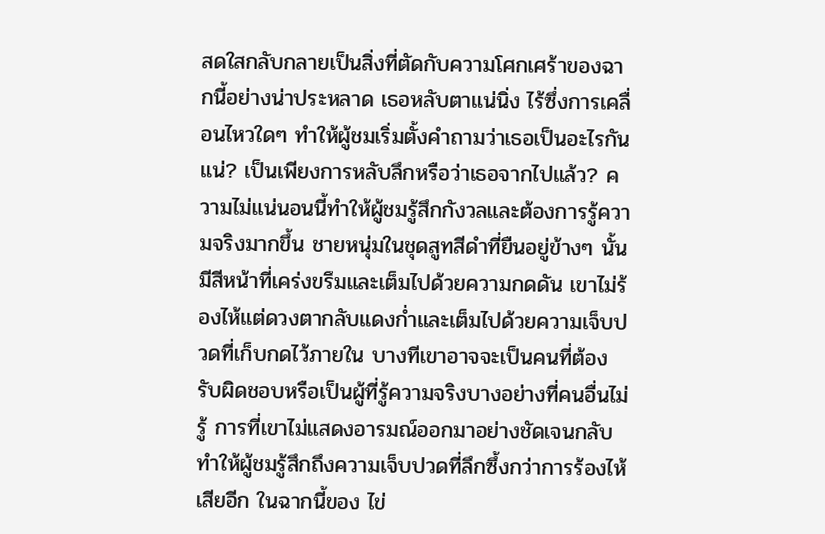สดใสกลับกลายเป็นสิ่งที่ตัดกับความโศกเศร้าของฉากนี้อย่างน่าประหลาด เธอหลับตาแน่นิ่ง ไร้ซึ่งการเคลื่อนไหวใดๆ ทำให้ผู้ชมเริ่มตั้งคำถามว่าเธอเป็นอะไรกันแน่? เป็นเพียงการหลับลึกหรือว่าเธอจากไปแล้ว? ความไม่แน่นอนนี้ทำให้ผู้ชมรู้สึกกังวลและต้องการรู้ความจริงมากขึ้น ชายหนุ่มในชุดสูทสีดำที่ยืนอยู่ข้างๆ นั้น มีสีหน้าที่เคร่งขรึมและเต็มไปด้วยความกดดัน เขาไม่ร้องไห้แต่ดวงตากลับแดงก่ำและเต็มไปด้วยความเจ็บปวดที่เก็บกดไว้ภายใน บางทีเขาอาจจะเป็นคนที่ต้องรับผิดชอบหรือเป็นผู้ที่รู้ความจริงบางอย่างที่คนอื่นไม่รู้ การที่เขาไม่แสดงอารมณ์ออกมาอย่างชัดเจนกลับทำให้ผู้ชมรู้สึกถึงความเจ็บปวดที่ลึกซึ้งกว่าการร้องไห้เสียอีก ในฉากนี้ของ ไข่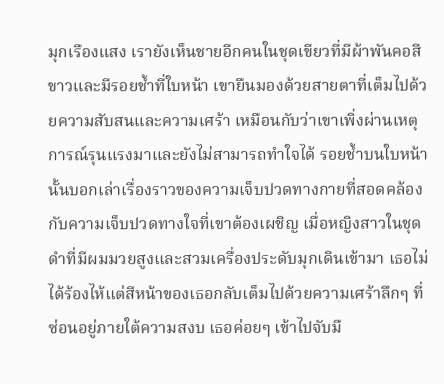มุกเรืองแสง เรายังเห็นชายอีกคนในชุดเขียวที่มีผ้าพันคอสีขาวและมีรอยช้ำที่ใบหน้า เขายืนมองด้วยสายตาที่เต็มไปด้วยความสับสนและความเศร้า เหมือนกับว่าเขาเพิ่งผ่านเหตุการณ์รุนแรงมาและยังไม่สามารถทำใจได้ รอยช้ำบนใบหน้านั้นบอกเล่าเรื่องราวของความเจ็บปวดทางกายที่สอดคล้องกับความเจ็บปวดทางใจที่เขาต้องเผชิญ เมื่อหญิงสาวในชุดดำที่มีผมมวยสูงและสวมเครื่องประดับมุกเดินเข้ามา เธอไม่ได้ร้องไห้แต่สีหน้าของเธอกลับเต็มไปด้วยความเศร้าลึกๆ ที่ซ่อนอยู่ภายใต้ความสงบ เธอค่อยๆ เข้าไปจับมื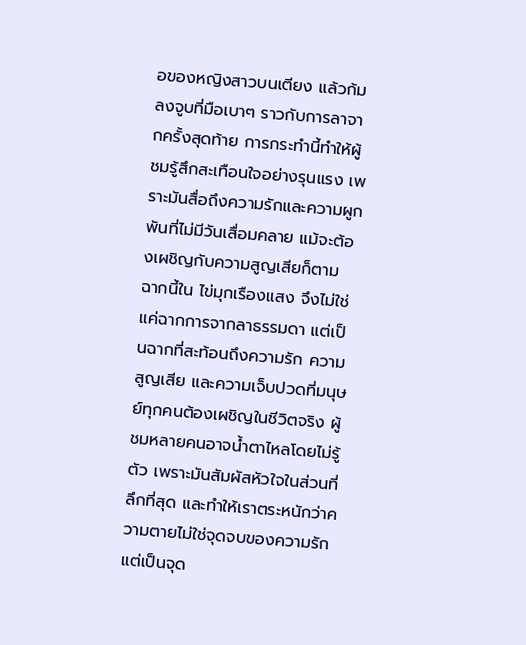อของหญิงสาวบนเตียง แล้วก้มลงจูบที่มือเบาๆ ราวกับการลาจากครั้งสุดท้าย การกระทำนี้ทำให้ผู้ชมรู้สึกสะเทือนใจอย่างรุนแรง เพราะมันสื่อถึงความรักและความผูกพันที่ไม่มีวันเสื่อมคลาย แม้จะต้องเผชิญกับความสูญเสียก็ตาม ฉากนี้ใน ไข่มุกเรืองแสง จึงไม่ใช่แค่ฉากการจากลาธรรมดา แต่เป็นฉากที่สะท้อนถึงความรัก ความสูญเสีย และความเจ็บปวดที่มนุษย์ทุกคนต้องเผชิญในชีวิตจริง ผู้ชมหลายคนอาจน้ำตาไหลโดยไม่รู้ตัว เพราะมันสัมผัสหัวใจในส่วนที่ลึกที่สุด และทำให้เราตระหนักว่าความตายไม่ใช่จุดจบของความรัก แต่เป็นจุด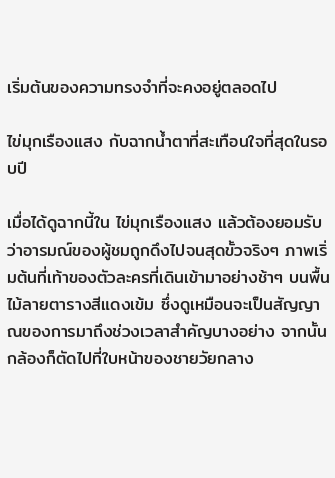เริ่มต้นของความทรงจำที่จะคงอยู่ตลอดไป

ไข่มุกเรืองแสง กับฉากน้ำตาที่สะเทือนใจที่สุดในรอบปี

เมื่อได้ดูฉากนี้ใน ไข่มุกเรืองแสง แล้วต้องยอมรับว่าอารมณ์ของผู้ชมถูกดึงไปจนสุดขั้วจริงๆ ภาพเริ่มต้นที่เท้าของตัวละครที่เดินเข้ามาอย่างช้าๆ บนพื้นไม้ลายตารางสีแดงเข้ม ซึ่งดูเหมือนจะเป็นสัญญาณของการมาถึงช่วงเวลาสำคัญบางอย่าง จากนั้นกล้องก็ตัดไปที่ใบหน้าของชายวัยกลาง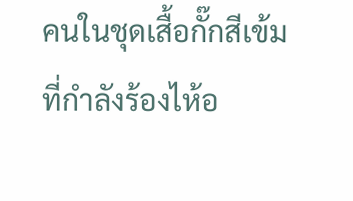คนในชุดเสื้อกั๊กสีเข้มที่กำลังร้องไห้อ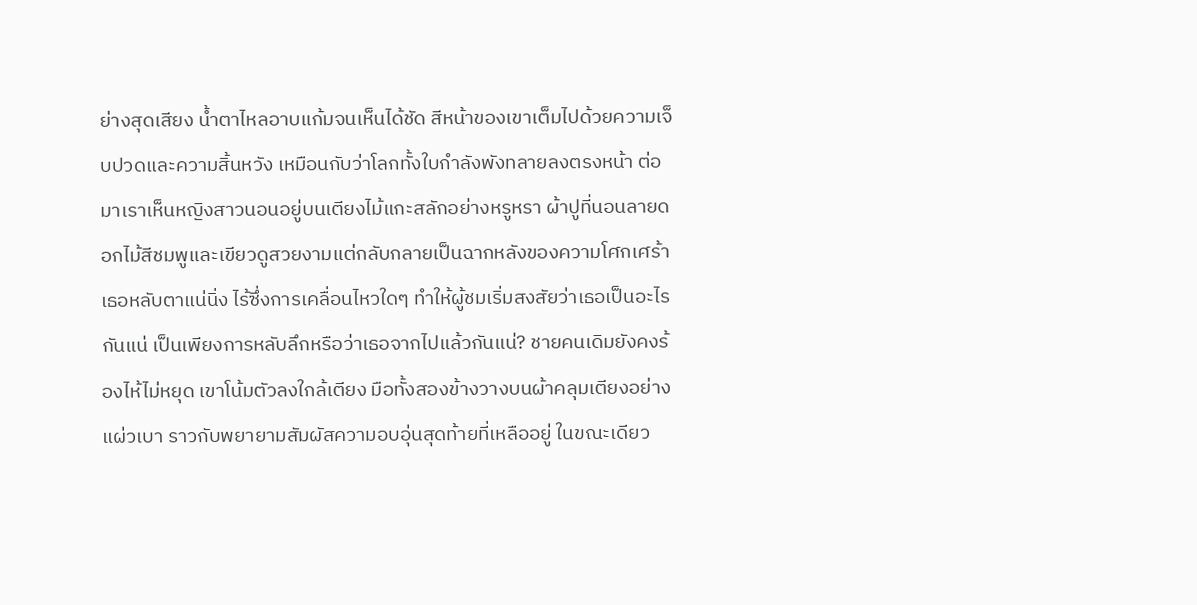ย่างสุดเสียง น้ำตาไหลอาบแก้มจนเห็นได้ชัด สีหน้าของเขาเต็มไปด้วยความเจ็บปวดและความสิ้นหวัง เหมือนกับว่าโลกทั้งใบกำลังพังทลายลงตรงหน้า ต่อมาเราเห็นหญิงสาวนอนอยู่บนเตียงไม้แกะสลักอย่างหรูหรา ผ้าปูที่นอนลายดอกไม้สีชมพูและเขียวดูสวยงามแต่กลับกลายเป็นฉากหลังของความโศกเศร้า เธอหลับตาแน่นิ่ง ไร้ซึ่งการเคลื่อนไหวใดๆ ทำให้ผู้ชมเริ่มสงสัยว่าเธอเป็นอะไรกันแน่ เป็นเพียงการหลับลึกหรือว่าเธอจากไปแล้วกันแน่? ชายคนเดิมยังคงร้องไห้ไม่หยุด เขาโน้มตัวลงใกล้เตียง มือทั้งสองข้างวางบนผ้าคลุมเตียงอย่างแผ่วเบา ราวกับพยายามสัมผัสความอบอุ่นสุดท้ายที่เหลืออยู่ ในขณะเดียว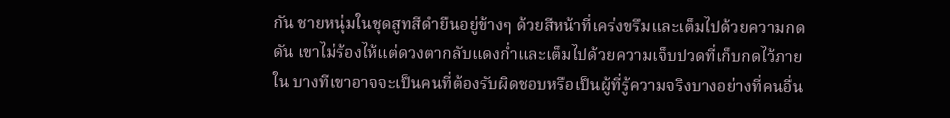กัน ชายหนุ่มในชุดสูทสีดำยืนอยู่ข้างๆ ด้วยสีหน้าที่เคร่งขรึมและเต็มไปด้วยความกดดัน เขาไม่ร้องไห้แต่ดวงตากลับแดงก่ำและเต็มไปด้วยความเจ็บปวดที่เก็บกดไว้ภายใน บางทีเขาอาจจะเป็นคนที่ต้องรับผิดชอบหรือเป็นผู้ที่รู้ความจริงบางอย่างที่คนอื่น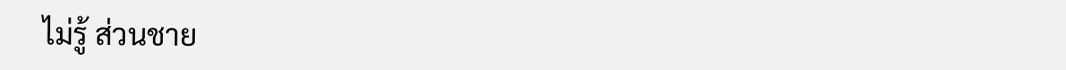ไม่รู้ ส่วนชาย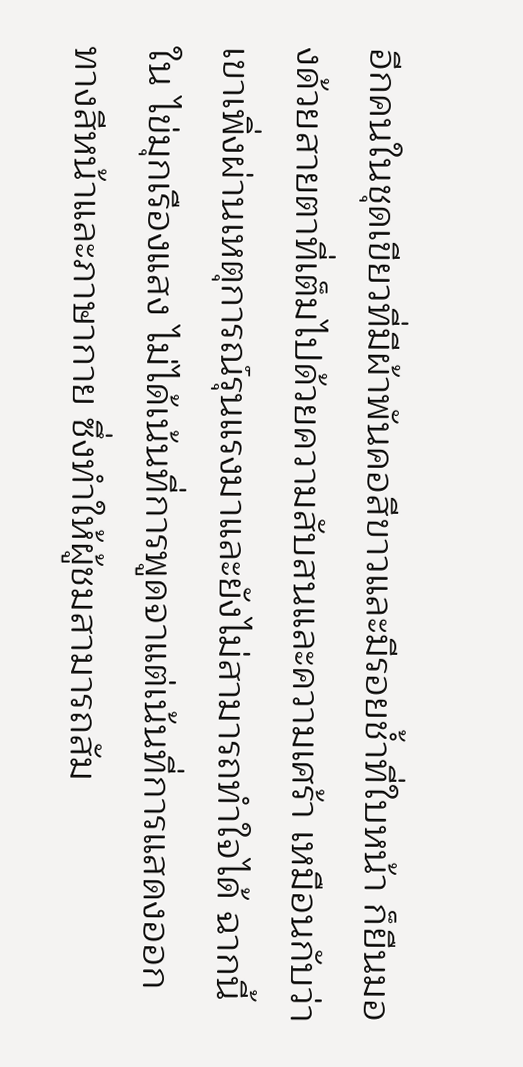อีกคนในชุดเขียวที่มีผ้าพันคอสีขาวและมีรอยช้ำที่ใบหน้า ก็ยืนมองด้วยสายตาที่เต็มไปด้วยความสับสนและความเศร้า เหมือนกับว่าเขาเพิ่งผ่านเหตุการณ์รุนแรงมาและยังไม่สามารถทำใจได้ ฉากนี้ใน ไข่มุกเรืองแสง ไม่ได้เน้นที่การพูดจาแต่เน้นที่การแสดงออกทางสีหน้าและภาษากาย ซึ่งทำให้ผู้ชมสามารถสัม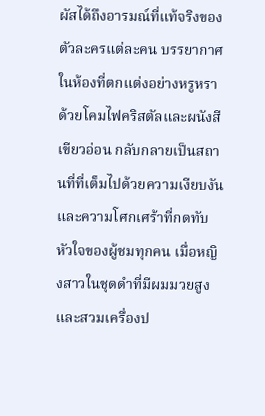ผัสได้ถึงอารมณ์ที่แท้จริงของตัวละครแต่ละคน บรรยากาศในห้องที่ตกแต่งอย่างหรูหราด้วยโคมไฟคริสตัลและผนังสีเขียวอ่อน กลับกลายเป็นสถานที่ที่เต็มไปด้วยความเงียบงันและความโศกเศร้าที่กดทับหัวใจของผู้ชมทุกคน เมื่อหญิงสาวในชุดดำที่มีผมมวยสูงและสวมเครื่องป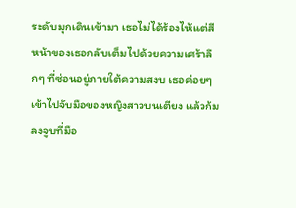ระดับมุกเดินเข้ามา เธอไม่ได้ร้องไห้แต่สีหน้าของเธอกลับเต็มไปด้วยความเศร้าลึกๆ ที่ซ่อนอยู่ภายใต้ความสงบ เธอค่อยๆ เข้าไปจับมือของหญิงสาวบนเตียง แล้วก้มลงจูบที่มือ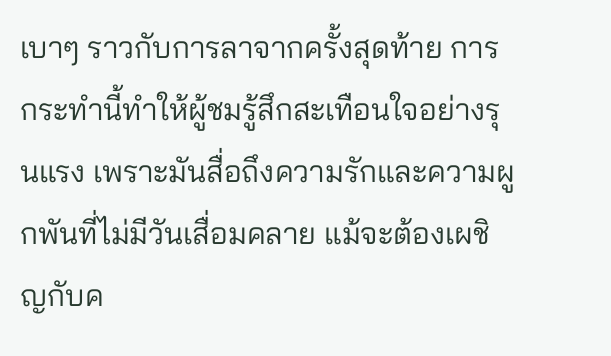เบาๆ ราวกับการลาจากครั้งสุดท้าย การกระทำนี้ทำให้ผู้ชมรู้สึกสะเทือนใจอย่างรุนแรง เพราะมันสื่อถึงความรักและความผูกพันที่ไม่มีวันเสื่อมคลาย แม้จะต้องเผชิญกับค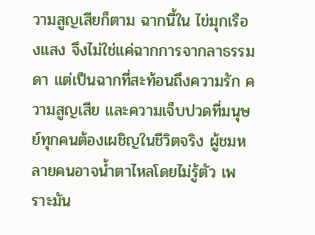วามสูญเสียก็ตาม ฉากนี้ใน ไข่มุกเรืองแสง จึงไม่ใช่แค่ฉากการจากลาธรรมดา แต่เป็นฉากที่สะท้อนถึงความรัก ความสูญเสีย และความเจ็บปวดที่มนุษย์ทุกคนต้องเผชิญในชีวิตจริง ผู้ชมหลายคนอาจน้ำตาไหลโดยไม่รู้ตัว เพราะมัน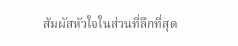สัมผัสหัวใจในส่วนที่ลึกที่สุด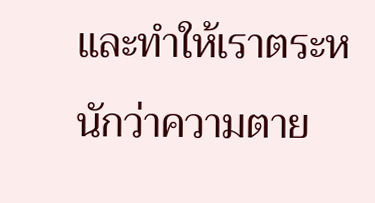และทำให้เราตระหนักว่าความตาย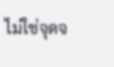ไม่ใช่จุดจ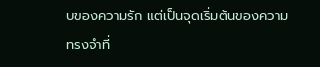บของความรัก แต่เป็นจุดเริ่มต้นของความทรงจำที่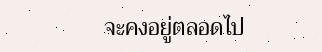จะคงอยู่ตลอดไป